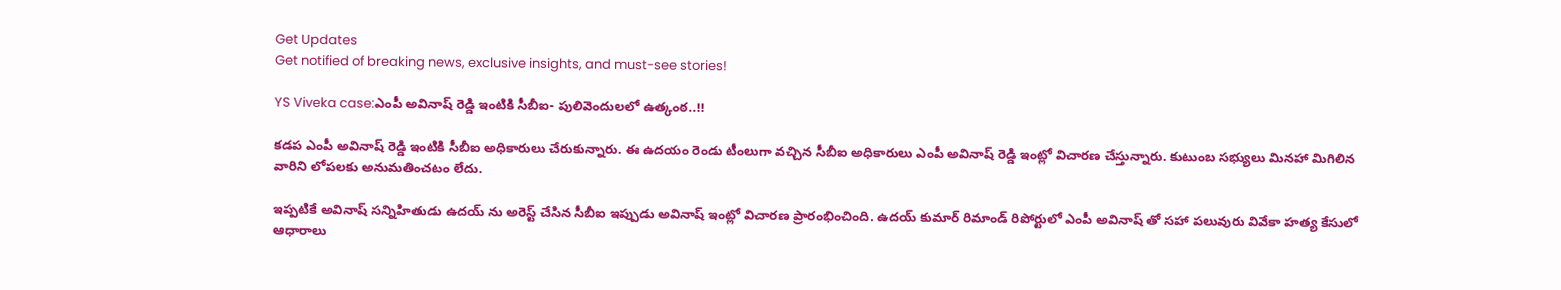Get Updates
Get notified of breaking news, exclusive insights, and must-see stories!

YS Viveka case:ఎంపీ అవినాష్ రెడ్డి ఇంటికి సీబీఐ- పులివెందులలో ఉత్కంఠ..!!

కడప ఎంపీ అవినాష్ రెడ్డి ఇంటికి సీబీఐ అధికారులు చేరుకున్నారు. ఈ ఉదయం రెండు టీంలుగా వచ్చిన సీబీఐ అధికారులు ఎంపీ అవినాష్ రెడ్డి ఇంట్లో విచారణ చేస్తున్నారు. కుటుంబ సభ్యులు మినహా మిగిలిన వారిని లోపలకు అనుమతించటం లేదు.

ఇప్పటికే అవినాష్ సన్నిహితుడు ఉదయ్ ను అరెస్ట్ చేసిన సీబీఐ ఇప్పుడు అవినాష్ ఇంట్లో విచారణ ప్రారంభించింది. ఉదయ్ కుమార్ రిమాండ్ రిపోర్టులో ఎంపీ అవినాష్ తో సహా పలువురు వివేకా హత్య కేసులో ఆధారాలు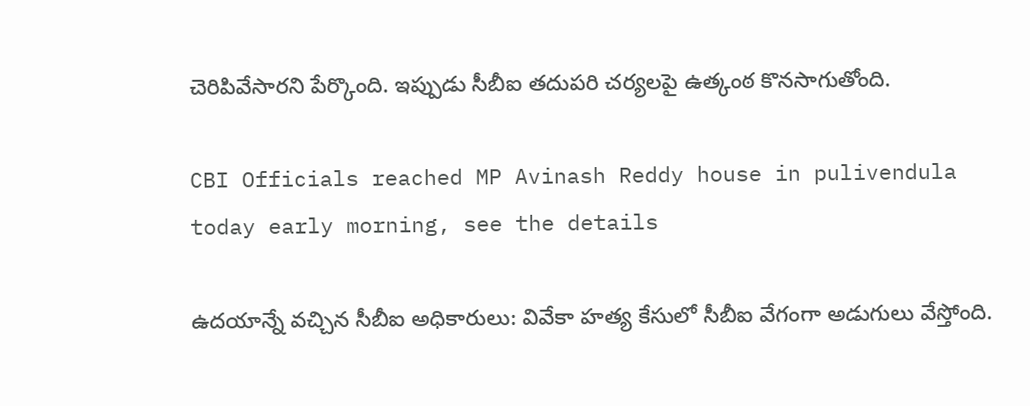చెరిపివేసారని పేర్కొంది. ఇప్పుడు సీబీఐ తదుపరి చర్యలపై ఉత్కంఠ కొనసాగుతోంది.

CBI Officials reached MP Avinash Reddy house in pulivendula today early morning, see the details

ఉదయాన్నే వచ్చిన సీబీఐ అధికారులు: వివేకా హత్య కేసులో సీబీఐ వేగంగా అడుగులు వేస్తోంది.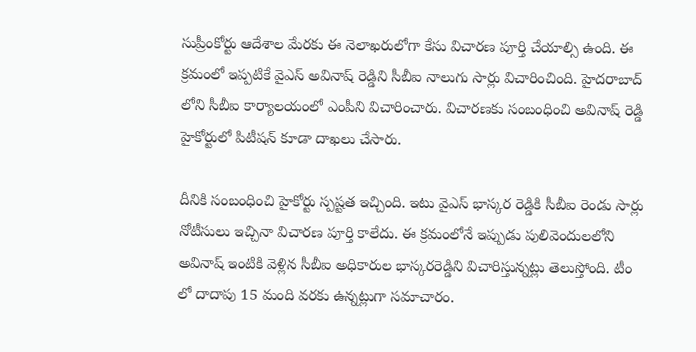సుప్రీంకోర్టు ఆదేశాల మేరకు ఈ నెలాఖరులోగా కేసు విచారణ పూర్తి చేయాల్సి ఉంది. ఈ క్రమంలో ఇప్పటికే వైఎస్ అవినాష్ రెడ్డిని సీబీఐ నాలుగు సార్లు విచారించింది. హైదరాబాద్ లోని సీబీఐ కార్యాలయంలో ఎంపీని విచారించారు. విచారణకు సంబంధించి అవినాష్ రెడ్డి హైకోర్టులో పిటీషన్ కూడా దాఖలు చేసారు.

దీనికి సంబంధించి హైకోర్టు స్పష్టత ఇచ్చింది. ఇటు వైఎస్ భాస్కర రెడ్డికి సీబీఐ రెండు సార్లు నోటీసులు ఇచ్చినా విచారణ పూర్తి కాలేదు. ఈ క్రమంలోనే ఇప్పుడు పులివెందులలోని అవినాష్ ఇంటికి వెళ్లిన సీబీఐ అధికారుల భాస్కరరెడ్డిని విచారిస్తున్నట్లు తెలుస్తోంది. టీం లో దాదాపు 15 మంది వరకు ఉన్నట్లుగా సమాచారం.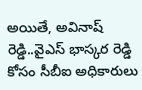అయితే, అవినాష్ రెడ్డి..వైఎస్ భాస్కర రెడ్డి కోసం సీబీఐ అధికారులు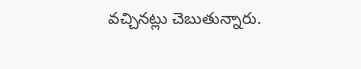వచ్చినట్లు చెబుతున్నారు.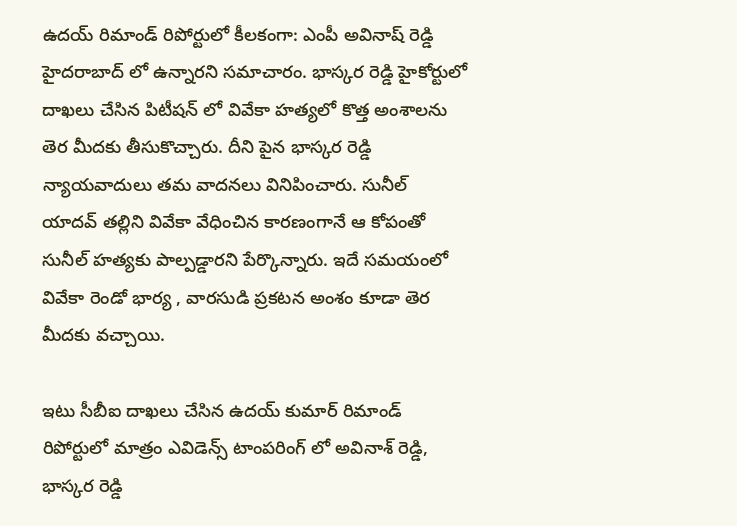ఉదయ్ రిమాండ్ రిపోర్టులో కీలకంగా: ఎంపీ అవినాష్ రెడ్డి హైదరాబాద్ లో ఉన్నారని సమాచారం. భాస్కర రెడ్డి హైకోర్టులో దాఖలు చేసిన పిటీషన్ లో వివేకా హత్యలో కొత్త అంశాలను తెర మీదకు తీసుకొచ్చారు. దీని పైన భాస్కర రెడ్డి న్యాయవాదులు తమ వాదనలు వినిపించారు. సునీల్ యాదవ్ తల్లిని వివేకా వేధించిన కారణంగానే ఆ కోపంతో సునీల్ హత్యకు పాల్పడ్డారని పేర్కొన్నారు. ఇదే సమయంలో వివేకా రెండో భార్య , వారసుడి ప్రకటన అంశం కూడా తెర మీదకు వచ్చాయి.

ఇటు సీబీఐ దాఖలు చేసిన ఉదయ్ కుమార్ రిమాండ్ రిపోర్టులో మాత్రం ఎవిడెన్స్ టాంపరింగ్ లో అవినాశ్ రెడ్డి, భాస్కర రెడ్డి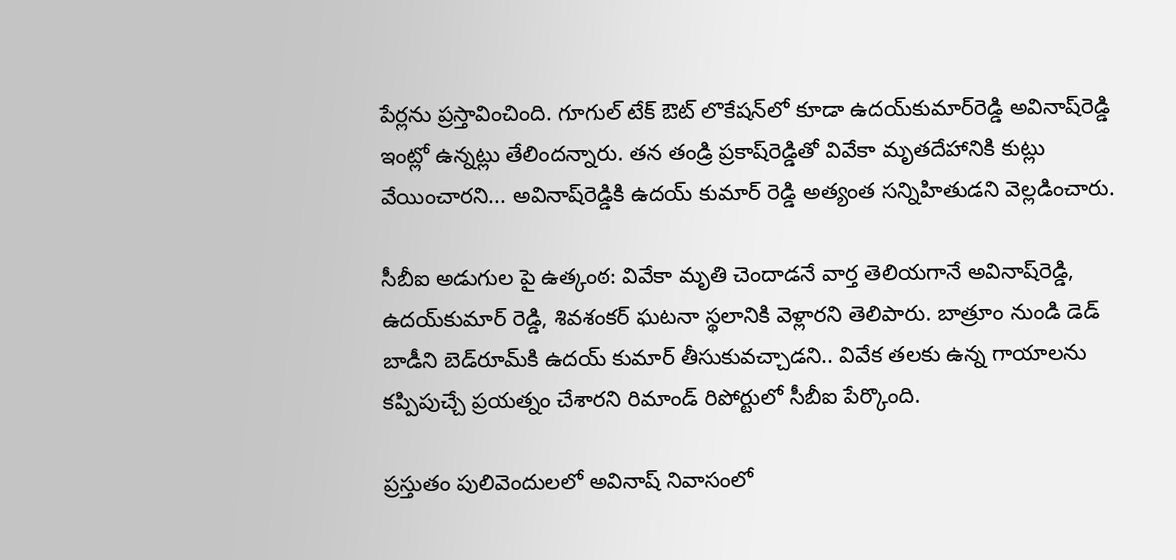పేర్లను ప్రస్తావించింది. గూగుల్‌ టేక్ ఔట్ లొకేషన్‌లో కూడా ఉదయ్‌కుమార్‌రెడ్డి అవినాష్‌రెడ్డి ఇంట్లో ఉన్నట్లు తేలిందన్నారు. తన తండ్రి ప్రకాష్‌రెడ్డితో వివేకా మృతదేహానికి కుట్లు వేయించారని... అవినాష్‌రెడ్డికి ఉదయ్ కుమార్ రెడ్డి అత్యంత సన్నిహితుడని వెల్లడించారు.

సీబీఐ అడుగుల పై ఉత్కంఠ: వివేకా మృతి చెందాడనే వార్త తెలియగానే అవినాష్‌రెడ్డి, ఉదయ్‌కుమార్ రెడ్డి, శివశంకర్ ఘటనా స్థలానికి వెళ్లారని తెలిపారు. బాత్రూం నుండి డెడ్ బాడీని బెడ్‌రూమ్‌కి ఉదయ్ కుమార్ తీసుకువచ్చాడని.. వివేక తలకు ఉన్న గాయాలను కప్పిపుచ్చే ప్రయత్నం చేశారని రిమాండ్ రిపోర్టులో సీబీఐ పేర్కొంది.

ప్రస్తుతం పులివెందులలో అవినాష్ నివాసంలో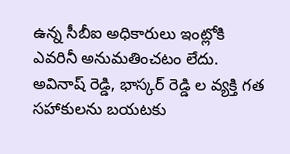ఉన్న సీబీఐ అధికారులు ఇంట్లోకి ఎవరినీ అనుమతించటం లేదు. అవినాష్ రెడ్డి, భాస్కర్ రెడ్డి ల వ్యక్తి గత సహాకులను‌ బయటకు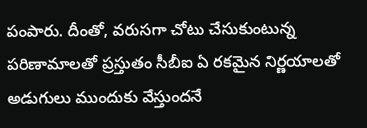పంపారు. దీంతో, వరుసగా చోటు చేసుకుంటున్న పరిణామాలతో ప్రస్తుతం సీబీఐ ఏ రకమైన నిర్ణయాలతో అడుగులు ముందుకు వేస్తుందనే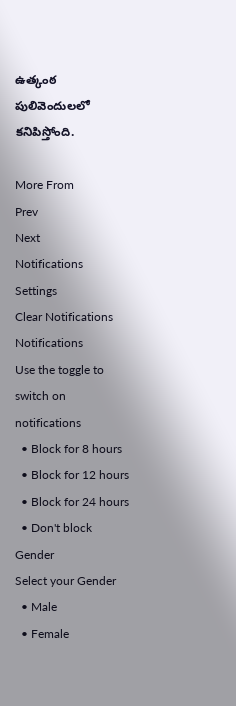ఉత్కంఠ పులివెందులలో కనిపిస్తోంది.

More From
Prev
Next
Notifications
Settings
Clear Notifications
Notifications
Use the toggle to switch on notifications
  • Block for 8 hours
  • Block for 12 hours
  • Block for 24 hours
  • Don't block
Gender
Select your Gender
  • Male
  • Female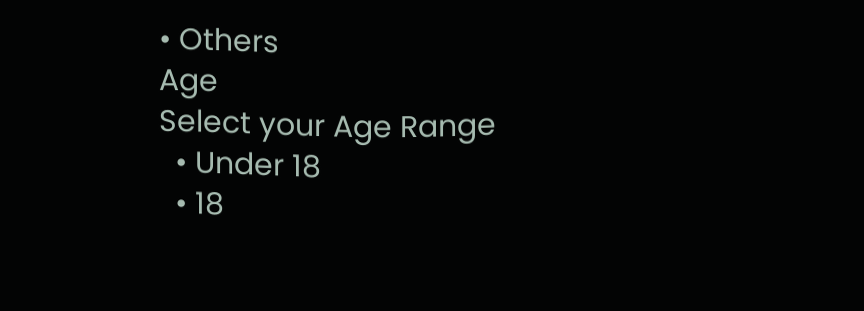• Others
Age
Select your Age Range
  • Under 18
  • 18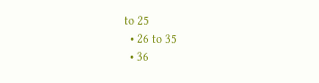to 25
  • 26 to 35
  • 36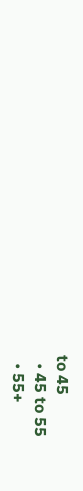to 45
  • 45 to 55
  • 55+